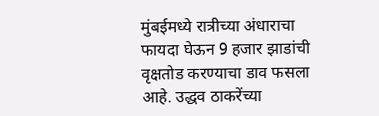मुंबईमध्ये रात्रीच्या अंधाराचा फायदा घेऊन 9 हजार झाडांची वृक्षतोड करण्याचा डाव फसला आहे. उद्धव ठाकरेंच्या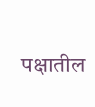पक्षातील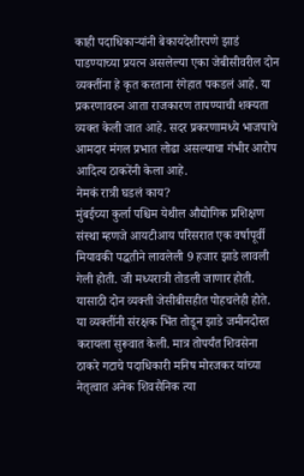काही पदाधिकाऱ्यांनी बेकायदेशीरपणे झाडं पाडण्याच्या प्रयत्न असलेल्या एका जेबीसीवरील दोन व्यक्तींना हे कृत करताना रंगेहात पकडलं आहे. या प्रकरणावरुन आता राजकारण तापण्याची शक्यता व्यक्त केली जात आहे. सदर प्रकरणामध्ये भाजपाचे आमदार मंगल प्रभात लोढा असल्याचा गंभीर आरोप आदित्य ठाकरेंनी केला आहे.
नेमकं रात्री घडलं काय?
मुंबईच्या कुर्ला पश्चिम येथील औद्योगिक प्रशिक्षण संस्था म्हणजे आयटीआय परिसरात एक वर्षापूर्वी मियावकी पद्धतीने लावलेली 9 हजार झाडे लावली गेली होती. जी मध्यरात्री तोडली जाणार होती. यासाठी दोन व्यक्ती जेसीबीसहीत पोहचलेही होते. या व्यक्तींनी संरक्षक भिंत तोडून झाडे जमीनदोस्त करायला सुरूवात केली. मात्र तोपर्यंत शिवसेना ठाकरे गटाचे पदाधिकारी मनिष मोरजकर यांच्या नेतृत्वात अनेक शिवसैनिक त्या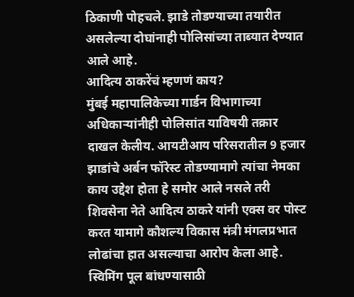ठिकाणी पोहचले. झाडे तोडण्याच्या तयारीत असलेल्या दोघांनाही पोलिसांच्या ताब्यात देण्यात आले आहे.
आदित्य ठाकरेंचं म्हणणं काय?
मुंबई महापालिकेच्या गार्डन विभागाच्या अधिकाऱ्यांनीही पोलिसांत याविषयी तक्रार दाखल केलीय. आयटीआय परिसरातील 9 हजार झाडांचे अर्बन फॉरेस्ट तोडण्यामागे त्यांचा नेमका काय उद्देश होता हे समोर आले नसले तरी शिवसेना नेते आदित्य ठाकरे यांनी एक्स वर पोस्ट करत यामागे कौशल्य विकास मंत्री मंगलप्रभात लोढांचा हात असल्याचा आरोप केला आहे. स्विमिंग पूल बांधण्यासाठी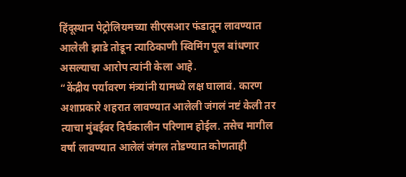हिंदूस्थान पेट्रोलियमच्या सीएसआर फंडातून लावण्यात आलेली झाडे तोडून त्याठिकाणी स्विमिंग पूल बांधणार असल्याचा आरोप त्यांनी केला आहे.
“केंद्रीय पर्यावरण मंत्र्यांनी यामध्ये लक्ष घालावं. कारण अशाप्रकारे शहरात लावण्यात आलेली जंगलं नष्टं केली तर त्याचा मुंबईवर दिर्घकालीन परिणाम होईल. तसेच मागील वर्षा लावण्यात आलेलं जंगल तोडण्यात कोणताही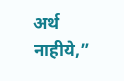अर्थ नाहीये,”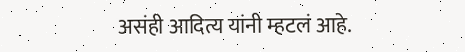असंही आदित्य यांनी म्हटलं आहे.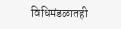विधिमंडळातही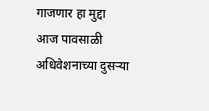गाजणार हा मुद्दा
आज पावसाळी अधिवेशनाच्या दुसऱ्या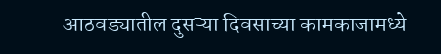आठवड्यातील दुसऱ्या दिवसाच्या कामकाजामध्ये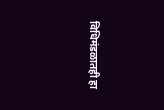विधिमंडळातही हा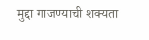मुद्दा गाजण्याची शक्यता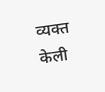व्यक्त केली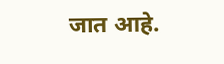जात आहे.